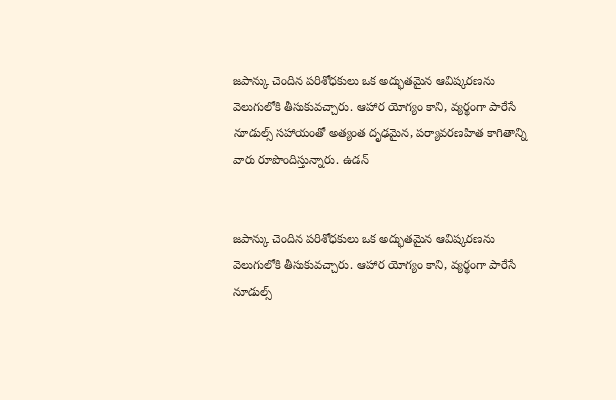జపాన్కు చెందిన పరిశోధకులు ఒక అద్భుతమైన ఆవిష్కరణను వెలుగులోకి తీసుకువచ్చారు. ఆహార యోగ్యం కాని, వ్యర్థంగా పారేసే నూడుల్స్ సహాయంతో అత్యంత దృఢమైన, పర్యావరణహిత కాగితాన్ని వారు రూపొందిస్తున్నారు. ఉడన్


జపాన్కు చెందిన పరిశోధకులు ఒక అద్భుతమైన ఆవిష్కరణను వెలుగులోకి తీసుకువచ్చారు. ఆహార యోగ్యం కాని, వ్యర్థంగా పారేసే నూడుల్స్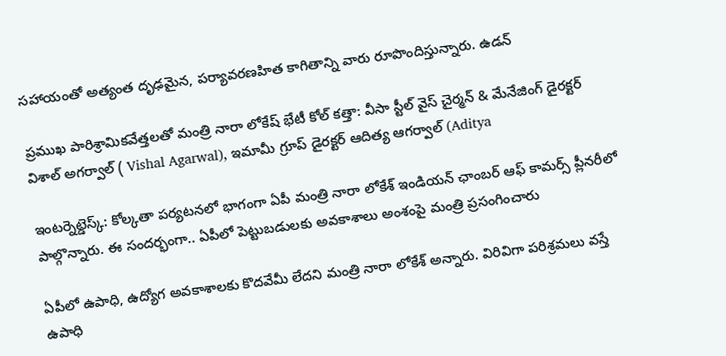సహాయంతో అత్యంత దృఢమైన, పర్యావరణహిత కాగితాన్ని వారు రూపొందిస్తున్నారు. ఉడన్

ప్రముఖ పారిశ్రామికవేత్తలతో మంత్రి నారా లోకేష్ భేటీ కోల్ కత్తా: వీసా స్టీల్ వైస్ చైర్మన్ & మేనేజింగ్ డైరక్టర్ విశాల్ అగర్వాల్ ( Vishal Agarwal), ఇమామీ గ్రూప్ డైరక్టర్ ఆదిత్య ఆగర్వాల్ (Aditya

ఇంటర్నెట్డెస్క్: కోల్కతా పర్యటనలో భాగంగా ఏపీ మంత్రి నారా లోకేశ్ ఇండియన్ ఛాంబర్ ఆఫ్ కామర్స్ ప్లీనరీలో పాల్గొన్నారు. ఈ సందర్భంగా.. ఏపీలో పెట్టుబడులకు అవకాశాలు అంశంపై మంత్రి ప్రసంగించారు

ఏపీలో ఉపాధి, ఉద్యోగ అవకాశాలకు కొదవేమీ లేదని మంత్రి నారా లోకేశ్ అన్నారు. విరివిగా పరిశ్రమలు వస్తే ఉపాధి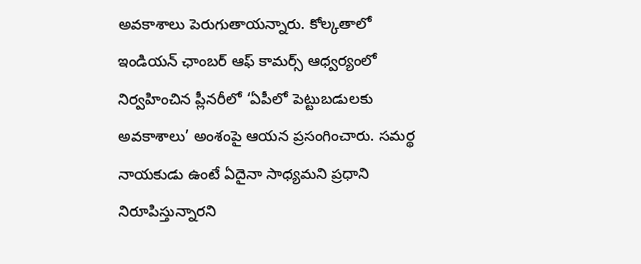అవకాశాలు పెరుగుతాయన్నారు. కోల్కతాలో ఇండియన్ ఛాంబర్ ఆఫ్ కామర్స్ ఆధ్వర్యంలో నిర్వహించిన ప్లీనరీలో ‘ఏపీలో పెట్టుబడులకు అవకాశాలు’ అంశంపై ఆయన ప్రసంగించారు. సమర్థ నాయకుడు ఉంటే ఏదైనా సాధ్యమని ప్రధాని నిరూపిస్తున్నారని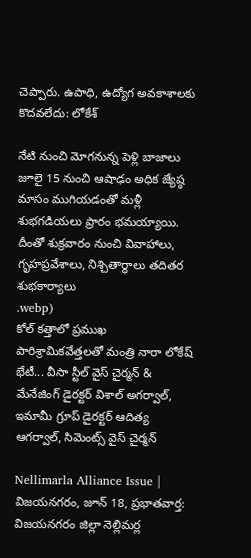చెప్పారు. ఉపాధి, ఉద్యోగ అవకాశాలకు కొదవలేదు: లోకేశ్

నేటి నుంచి మోగనున్న పెళ్లి బాజాలు జూలై 15 నుంచి ఆషాఢం అధిక జ్యేష్ఠ మాసం ముగియడంతో మళ్లీ శుభగడియలు ప్రారం భమయ్యాయి. దీంతో శుక్రవారం నుంచి వివాహాలు, గృహప్రవేశాలు, నిశ్చితార్థాలు తదితర శుభకార్యాలు
.webp)
కోల్ కత్తాలో ప్రముఖ పారిశ్రామికవేత్తలతో మంత్రి నారా లోకేష్ భేటీ... వీసా స్టీల్ వైస్ చైర్మన్ & మేనేజింగ్ డైరక్టర్ విశాల్ అగర్వాల్, ఇమామీ గ్రూప్ డైరక్టర్ ఆదిత్య ఆగర్వాల్, సిమెంట్స్ వైస్ చైర్మన్

Nellimarla Alliance Issue | విజయనగరం, జూన్ 18, ప్రభాతవార్త: విజయనగరం జిల్లా నెల్లిమర్ల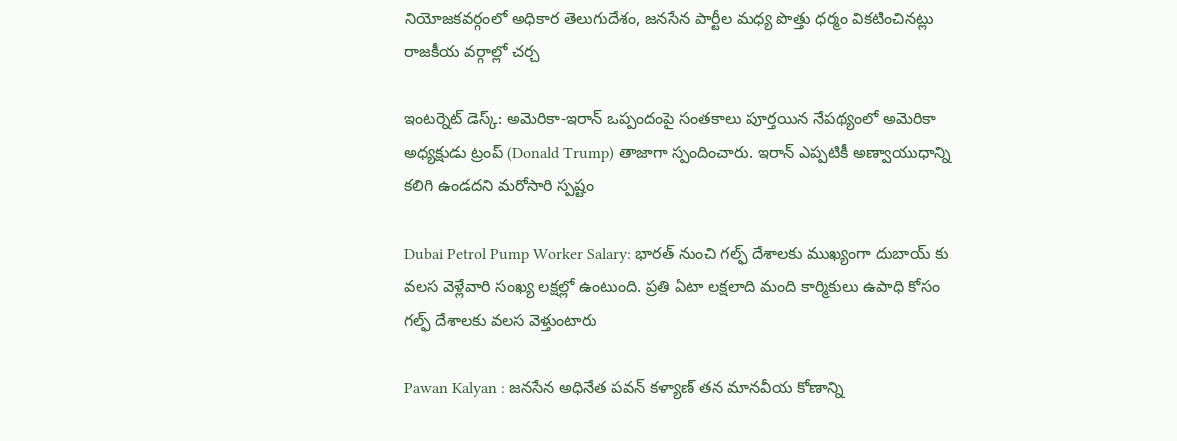నియోజకవర్గంలో అధికార తెలుగుదేశం, జనసేన పార్టీల మధ్య పొత్తు ధర్మం వికటించినట్లు రాజకీయ వర్గాల్లో చర్చ

ఇంటర్నెట్ డెస్క్: అమెరికా-ఇరాన్ ఒప్పందంపై సంతకాలు పూర్తయిన నేపథ్యంలో అమెరికా అధ్యక్షుడు ట్రంప్ (Donald Trump) తాజాగా స్పందించారు. ఇరాన్ ఎప్పటికీ అణ్వాయుధాన్ని కలిగి ఉండదని మరోసారి స్పష్టం

Dubai Petrol Pump Worker Salary: భారత్ నుంచి గల్ఫ్ దేశాలకు ముఖ్యంగా దుబాయ్ కు వలస వెళ్లేవారి సంఖ్య లక్షల్లో ఉంటుంది. ప్రతి ఏటా లక్షలాది మంది కార్మికులు ఉపాధి కోసం గల్ఫ్ దేశాలకు వలస వెళ్తుంటారు

Pawan Kalyan : జనసేన అధినేత పవన్ కళ్యాణ్ తన మానవీయ కోణాన్ని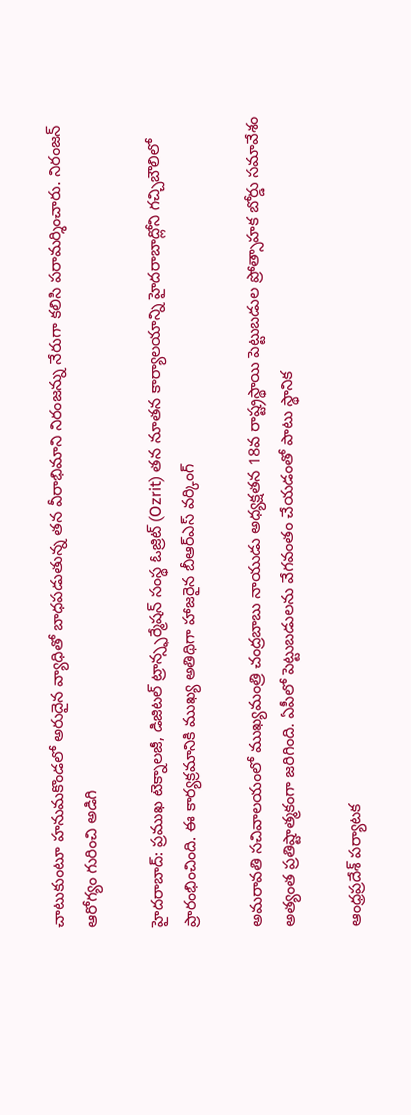చాటుకుంటూ హనుమకొండలో అరుదైన వ్యాధితో బాధపడుతున్న తన వీరాభిమాని నిరంజన్ను నేరుగా కలిసి పరామర్శించారు. నిరంజన్ ఆరోగ్యం గురించి అడిగి

హైదరాబాద్: ప్రముఖ టెక్నాలజీ, డిజిటల్ ట్రాన్స్ఫర్మేషన్ సంస్థ ఓజ్రిట్ (Ozrit) తన నూతన కార్యాలయాన్ని హైదరాబాద్లోని గచ్చిబౌలిలో ప్రారంభించింది. ఈ కార్యక్రమానికి ముఖ్య అతిథిగా హాజరైన బీఆర్ఎస్ వర్కింగ్

అమరావతి సచివాలయంలో ముఖ్యమంత్రి చంద్రబాబు నాయుడు అధ్యక్షతన 18వ రాష్ట్రస్థాయి పెట్టుబడుల ప్రోత్సాహక బోర్డు సమావేశం అత్యంత ప్రతిష్టాత్మకంగా జరిగింది. ఏపీలో పెట్టుబడులను వేగవంతం చేయడంతో పాటు స్థానిక

ఆంధ్రప్రదేశ్ పర్యాటక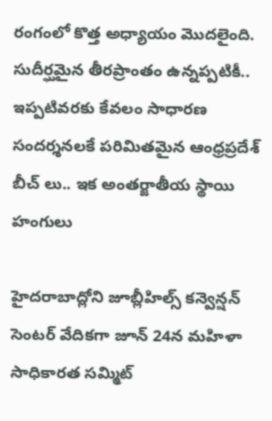రంగంలో కొత్త అధ్యాయం మొదలైంది. సుదీర్ఘమైన తీరప్రాంతం ఉన్నప్పటికీ.. ఇప్పటివరకు కేవలం సాధారణ సందర్శనలకే పరిమితమైన ఆంధ్రప్రదేశ్ బీచ్ లు.. ఇక అంతర్జాతీయ స్థాయి హంగులు

హైదరాబాద్లోని జూబ్లీహిల్స్ కన్వెన్షన్ సెంటర్ వేదికగా జూన్ 24న మహిళా సాధికారత సమ్మిట్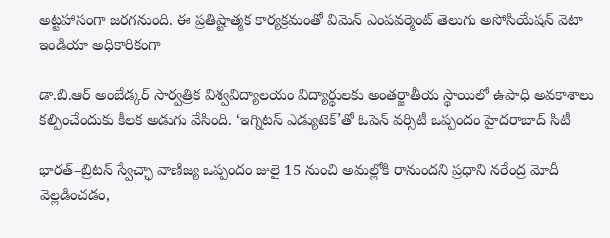అట్టహాసంగా జరగనుంది. ఈ ప్రతిష్టాత్మక కార్యక్రమంతో విమెన్ ఎంపవర్మెంట్ తెలుగు అసోసియేషన్ వెటా ఇండియా అధికారికంగా

డా.బి.ఆర్ అంబేడ్కర్ సార్వత్రిక విశ్వవిద్యాలయం విద్యార్థులకు అంతర్జాతీయ స్థాయిలో ఉపాధి అవకాశాలు కల్పించేందుకు కీలక అడుగు వేసింది. ‘ఇగ్నిటస్ ఎడ్యుటెక్’తో ఓపెన్ వర్సిటీ ఒప్పందం హైదరాబాద్ సిటీ

భారత్–బ్రిటన్ స్వేచ్ఛా వాణిజ్య ఒప్పందం జులై 15 నుంచి అమల్లోకి రానుందని ప్రధాని నరేంద్ర మోదీ వెల్లడించడం,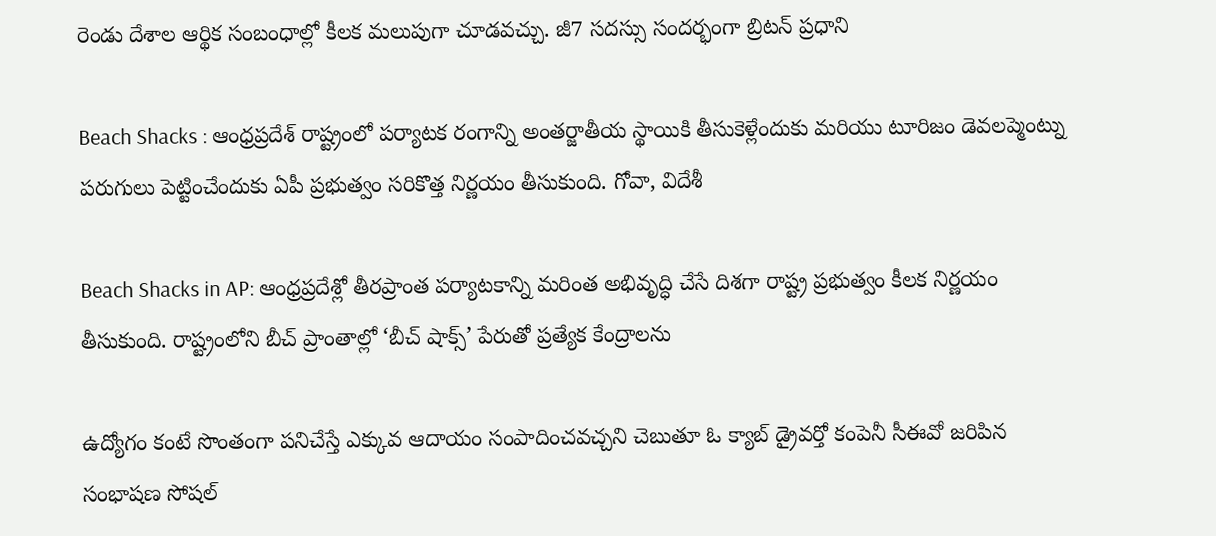రెండు దేశాల ఆర్థిక సంబంధాల్లో కీలక మలుపుగా చూడవచ్చు. జీ7 సదస్సు సందర్భంగా బ్రిటన్ ప్రధాని

Beach Shacks : ఆంధ్రప్రదేశ్ రాష్ట్రంలో పర్యాటక రంగాన్ని అంతర్జాతీయ స్థాయికి తీసుకెళ్లేందుకు మరియు టూరిజం డెవలప్మెంట్ను పరుగులు పెట్టించేందుకు ఏపీ ప్రభుత్వం సరికొత్త నిర్ణయం తీసుకుంది. గోవా, విదేశీ

Beach Shacks in AP: ఆంధ్రప్రదేశ్లో తీరప్రాంత పర్యాటకాన్ని మరింత అభివృద్ధి చేసే దిశగా రాష్ట్ర ప్రభుత్వం కీలక నిర్ణయం తీసుకుంది. రాష్ట్రంలోని బీచ్ ప్రాంతాల్లో ‘బీచ్ షాక్స్’ పేరుతో ప్రత్యేక కేంద్రాలను

ఉద్యోగం కంటే సొంతంగా పనిచేస్తే ఎక్కువ ఆదాయం సంపాదించవచ్చని చెబుతూ ఓ క్యాబ్ డ్రైవర్తో కంపెనీ సీఈవో జరిపిన సంభాషణ సోషల్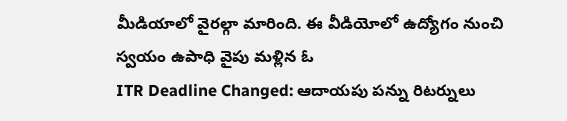మీడియాలో వైరల్గా మారింది. ఈ వీడియోలో ఉద్యోగం నుంచి స్వయం ఉపాధి వైపు మళ్లిన ఓ
ITR Deadline Changed: ఆదాయపు పన్ను రిటర్నులు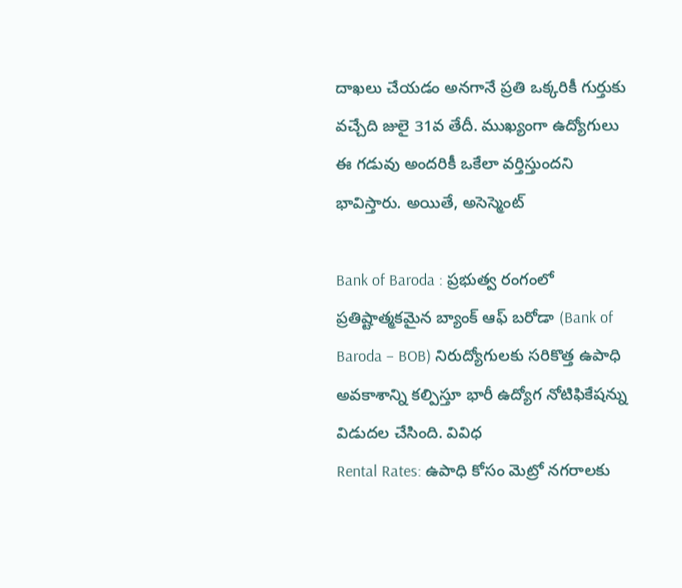దాఖలు చేయడం అనగానే ప్రతి ఒక్కరికీ గుర్తుకు వచ్చేది జులై 31వ తేదీ. ముఖ్యంగా ఉద్యోగులు ఈ గడువు అందరికీ ఒకేలా వర్తిస్తుందని భావిస్తారు. అయితే, అసెస్మెంట్

Bank of Baroda : ప్రభుత్వ రంగంలో ప్రతిష్టాత్మకమైన బ్యాంక్ ఆఫ్ బరోడా (Bank of Baroda – BOB) నిరుద్యోగులకు సరికొత్త ఉపాధి అవకాశాన్ని కల్పిస్తూ భారీ ఉద్యోగ నోటిఫికేషన్ను విడుదల చేసింది. వివిధ
Rental Rates: ఉపాధి కోసం మెట్రో నగరాలకు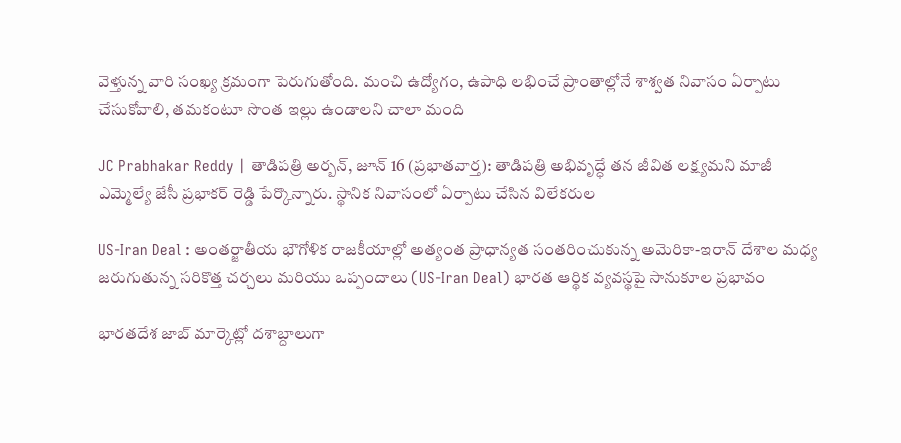వెళ్తున్న వారి సంఖ్య క్రమంగా పెరుగుతోంది. మంచి ఉద్యోగం, ఉపాధి లభించే ప్రాంతాల్లోనే శాశ్వత నివాసం ఏర్పాటు చేసుకోవాలి, తమకంటూ సొంత ఇల్లు ఉండాలని చాలా మంది

JC Prabhakar Reddy | తాడిపత్రి అర్బన్, జూన్ 16 (ప్రభాతవార్త): తాడిపత్రి అభివృద్ధే తన జీవిత లక్ష్యమని మాజీ ఎమ్మెల్యే జేసీ ప్రభాకర్ రెడ్డి పేర్కొన్నారు. స్థానిక నివాసంలో ఏర్పాటు చేసిన విలేకరుల

US-Iran Deal : అంతర్జాతీయ భౌగోళిక రాజకీయాల్లో అత్యంత ప్రాధాన్యత సంతరించుకున్న అమెరికా-ఇరాన్ దేశాల మధ్య జరుగుతున్న సరికొత్త చర్చలు మరియు ఒప్పందాలు (US-Iran Deal) భారత ఆర్థిక వ్యవస్థపై సానుకూల ప్రభావం

భారతదేశ జాబ్ మార్కెట్లో దశాబ్దాలుగా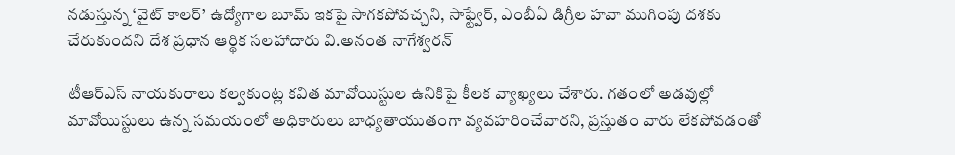నడుస్తున్న ‘వైట్ కాలర్’ ఉద్యోగాల బూమ్ ఇకపై సాగకపోవచ్చని, సాఫ్ట్వేర్, ఎంబీఏ డిగ్రీల హవా ముగింపు దశకు చేరుకుందని దేశ ప్రధాన ఆర్థిక సలహాదారు వి.అనంత నాగేశ్వరన్

టీఆర్ఎస్ నాయకురాలు కల్వకుంట్ల కవిత మావోయిస్టుల ఉనికిపై కీలక వ్యాఖ్యలు చేశారు. గతంలో అడవుల్లో మావోయిస్టులు ఉన్న సమయంలో అధికారులు బాధ్యతాయుతంగా వ్యవహరించేవారని, ప్రస్తుతం వారు లేకపోవడంతో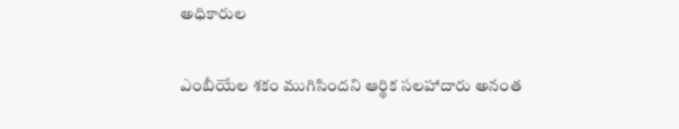అధికారుల

ఎంబీయేల శకం ముగిసిందని ఆర్థిక సలహాదారు అనంత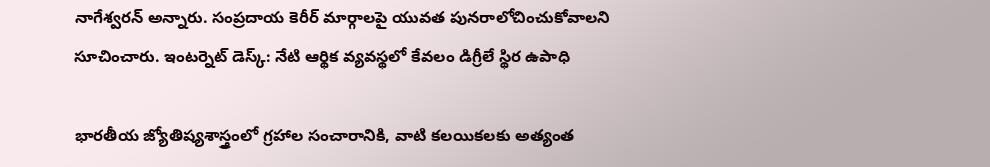నాగేశ్వరన్ అన్నారు. సంప్రదాయ కెరీర్ మార్గాలపై యువత పునరాలోచించుకోవాలని సూచించారు. ఇంటర్నెట్ డెస్క్: నేటి ఆర్థిక వ్యవస్థలో కేవలం డిగ్రీలే స్థిర ఉపాధి

భారతీయ జ్యోతిష్యశాస్త్రంలో గ్రహాల సంచారానికి, వాటి కలయికలకు అత్యంత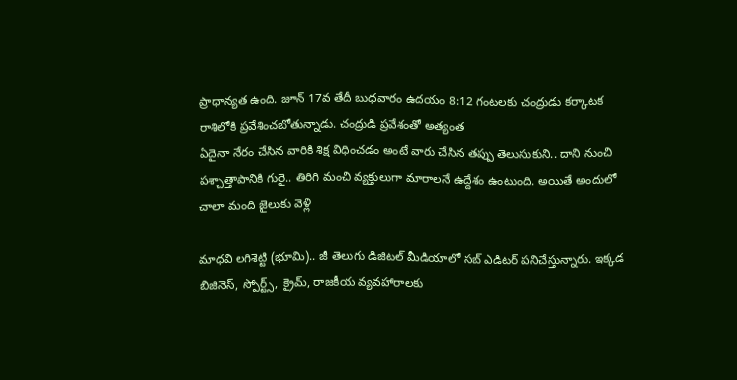ప్రాధాన్యత ఉంది. జూన్ 17వ తేదీ బుధవారం ఉదయం 8:12 గంటలకు చంద్రుడు కర్కాటక రాశిలోకి ప్రవేశించబోతున్నాడు. చంద్రుడి ప్రవేశంతో అత్యంత
ఏదైనా నేరం చేసిన వారికి శిక్ష విధించడం అంటే వారు చేసిన తప్పు తెలుసుకుని.. దాని నుంచి పశ్చాత్తాపానికి గురై.. తిరిగి మంచి వ్యక్తులుగా మారాలనే ఉద్దేశం ఉంటుంది. అయితే అందులో చాలా మంది జైలుకు వెళ్లి

మాధవి లగిశెట్టి (భూమి).. జీ తెలుగు డిజిటల్ మీడియాలో సబ్ ఎడిటర్ పనిచేస్తున్నారు. ఇక్కడ బిజినెస్, స్పోర్ట్స్, క్రైమ్, రాజకీయ వ్యవహారాలకు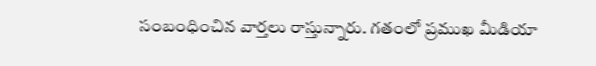సంబంధించిన వార్తలు రాస్తున్నారు. గతంలో ప్రముఖ మీడియా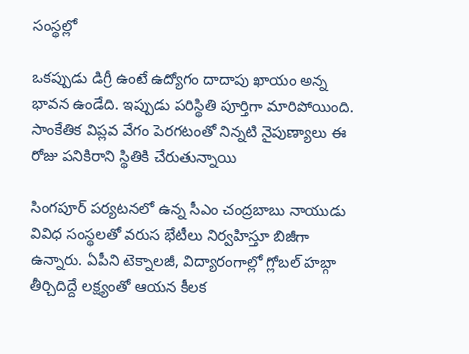సంస్థల్లో

ఒకప్పుడు డిగ్రీ ఉంటే ఉద్యోగం దాదాపు ఖాయం అన్న భావన ఉండేది. ఇప్పుడు పరిస్థితి పూర్తిగా మారిపోయింది. సాంకేతిక విప్లవ వేగం పెరగటంతో నిన్నటి నైపుణ్యాలు ఈ రోజు పనికిరాని స్థితికి చేరుతున్నాయి

సింగపూర్ పర్యటనలో ఉన్న సీఎం చంద్రబాబు నాయుడు వివిధ సంస్థలతో వరుస భేటీలు నిర్వహిస్తూ బిజీగా ఉన్నారు. ఏపీని టెక్నాలజీ, విద్యారంగాల్లో గ్లోబల్ హబ్గా తీర్చిదిద్దే లక్ష్యంతో ఆయన కీలక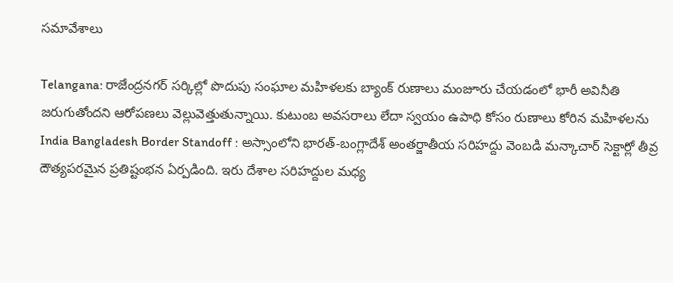సమావేశాలు

Telangana: రాజేంద్రనగర్ సర్కిల్లో పొదుపు సంఘాల మహిళలకు బ్యాంక్ రుణాలు మంజూరు చేయడంలో భారీ అవినీతి జరుగుతోందని ఆరోపణలు వెల్లువెత్తుతున్నాయి. కుటుంబ అవసరాలు లేదా స్వయం ఉపాధి కోసం రుణాలు కోరిన మహిళలను
India Bangladesh Border Standoff : అస్సాంలోని భారత్-బంగ్లాదేశ్ అంతర్జాతీయ సరిహద్దు వెంబడి మన్కాచార్ సెక్టార్లో తీవ్ర దౌత్యపరమైన ప్రతిష్టంభన ఏర్పడింది. ఇరు దేశాల సరిహద్దుల మధ్య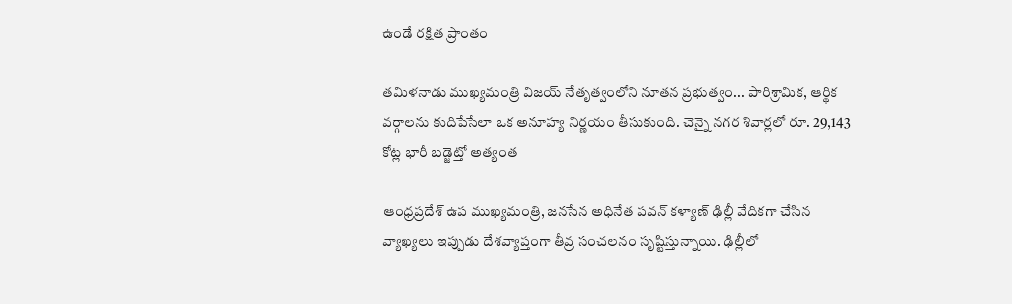ఉండే రక్షిత ప్రాంతం

తమిళనాడు ముఖ్యమంత్రి విజయ్ నేతృత్వంలోని నూతన ప్రభుత్వం... పారిశ్రామిక, ఆర్థిక వర్గాలను కుదిపేసేలా ఒక అనూహ్య నిర్ణయం తీసుకుంది. చెన్నై నగర శివార్లలో రూ. 29,143 కోట్ల భారీ బడ్జెట్తో అత్యంత

ఆంధ్రప్రదేశ్ ఉప ముఖ్యమంత్రి, జనసేన అధినేత పవన్ కళ్యాణ్ ఢిల్లీ వేదికగా చేసిన వ్యాఖ్యలు ఇప్పుడు దేశవ్యాప్తంగా తీవ్ర సంచలనం సృష్టిస్తున్నాయి. ఢిల్లీలో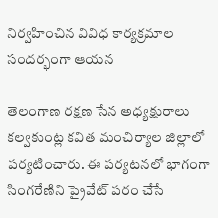నిర్వహించిన వివిధ కార్యక్రమాల సందర్భంగా ఆయన

తెలంగాణ రక్షణ సేన అధ్యక్షురాలు కల్వకుంట్ల కవిత మంచిర్యాల జిల్లాలో పర్యటించారు. ఈ పర్యటనలో భాగంగా సింగరేణిని ప్రైవేట్ పరం చేసే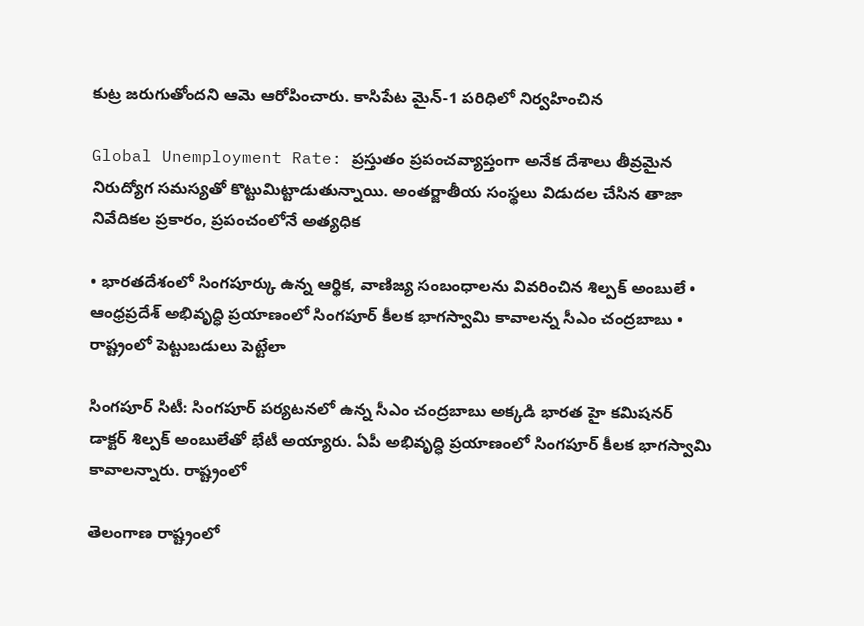కుట్ర జరుగుతోందని ఆమె ఆరోపించారు. కాసిపేట మైన్-1 పరిధిలో నిర్వహించిన

Global Unemployment Rate: ప్రస్తుతం ప్రపంచవ్యాప్తంగా అనేక దేశాలు తీవ్రమైన నిరుద్యోగ సమస్యతో కొట్టుమిట్టాడుతున్నాయి. అంతర్జాతీయ సంస్థలు విడుదల చేసిన తాజా నివేదికల ప్రకారం, ప్రపంచంలోనే అత్యధిక

• భారతదేశంలో సింగపూర్కు ఉన్న ఆర్థిక, వాణిజ్య సంబంధాలను వివరించిన శిల్పక్ అంబులే • ఆంధ్రప్రదేశ్ అభివృద్ధి ప్రయాణంలో సింగపూర్ కీలక భాగస్వామి కావాలన్న సీఎం చంద్రబాబు • రాష్ట్రంలో పెట్టుబడులు పెట్టేలా

సింగపూర్ సిటీ: సింగపూర్ పర్యటనలో ఉన్న సీఎం చంద్రబాబు అక్కడి భారత హై కమిషనర్ డాక్టర్ శిల్పక్ అంబులేతో భేటీ అయ్యారు. ఏపీ అభివృద్ధి ప్రయాణంలో సింగపూర్ కీలక భాగస్వామి కావాలన్నారు. రాష్ట్రంలో

తెలంగాణ రాష్ట్రంలో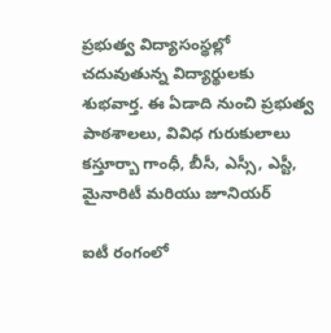ప్రభుత్వ విద్యాసంస్థల్లో చదువుతున్న విద్యార్థులకు శుభవార్త. ఈ ఏడాది నుంచి ప్రభుత్వ పాఠశాలలు, వివిధ గురుకులాలు కస్తూర్బా గాంధీ, బీసీ, ఎస్సీ, ఎస్టీ, మైనారిటీ మరియు జూనియర్

ఐటీ రంగంలో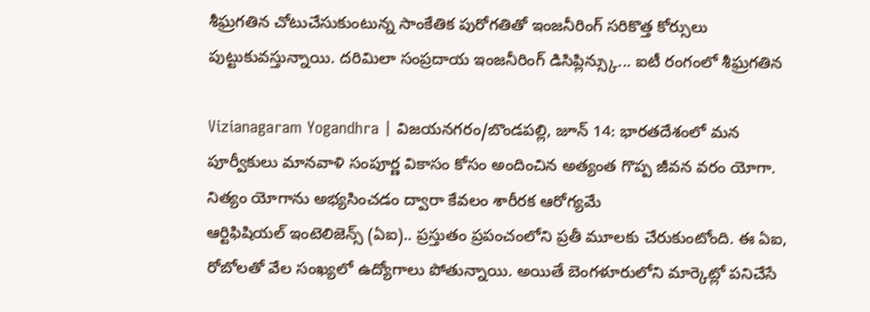శీఘ్రగతిన చోటుచేసుకుంటున్న సాంకేతిక పురోగతితో ఇంజనీరింగ్ సరికొత్త కోర్సులు పుట్టుకువస్తున్నాయి. దరిమిలా సంప్రదాయ ఇంజనీరింగ్ డిసిప్లిన్స్కు... ఐటీ రంగంలో శీఘ్రగతిన

Vizianagaram Yogandhra | విజయనగరం/బొండపల్లి, జూన్ 14: భారతదేశంలో మన పూర్వీకులు మానవాళి సంపూర్ణ వికాసం కోసం అందించిన అత్యంత గొప్ప జీవన వరం యోగా. నిత్యం యోగాను అభ్యసించడం ద్వారా కేవలం శారీరక ఆరోగ్యమే
ఆర్టిఫిషియల్ ఇంటెలిజెన్స్ (ఏఐ).. ప్రస్తుతం ప్రపంచంలోని ప్రతీ మూలకు చేరుకుంటోంది. ఈ ఏఐ, రోబోలతో వేల సంఖ్యలో ఉద్యోగాలు పోతున్నాయి. అయితే బెంగళూరులోని మార్కెట్లో పనిచేసే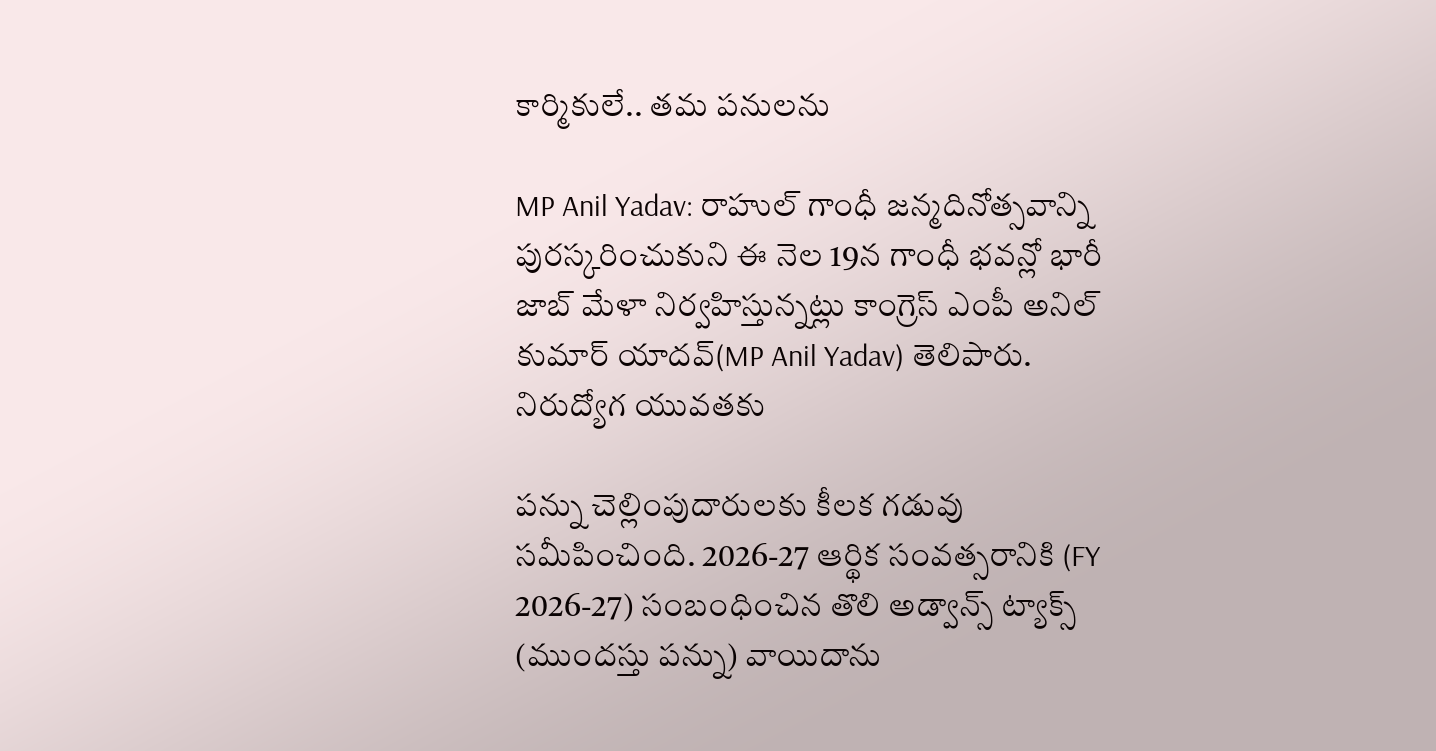కార్మికులే.. తమ పనులను

MP Anil Yadav: రాహుల్ గాంధీ జన్మదినోత్సవాన్ని పురస్కరించుకుని ఈ నెల 19న గాంధీ భవన్లో భారీ జాబ్ మేళా నిర్వహిస్తున్నట్లు కాంగ్రెస్ ఎంపీ అనిల్ కుమార్ యాదవ్(MP Anil Yadav) తెలిపారు. నిరుద్యోగ యువతకు

పన్ను చెల్లింపుదారులకు కీలక గడువు సమీపించింది. 2026-27 ఆర్థిక సంవత్సరానికి (FY 2026-27) సంబంధించిన తొలి అడ్వాన్స్ ట్యాక్స్ (ముందస్తు పన్ను) వాయిదాను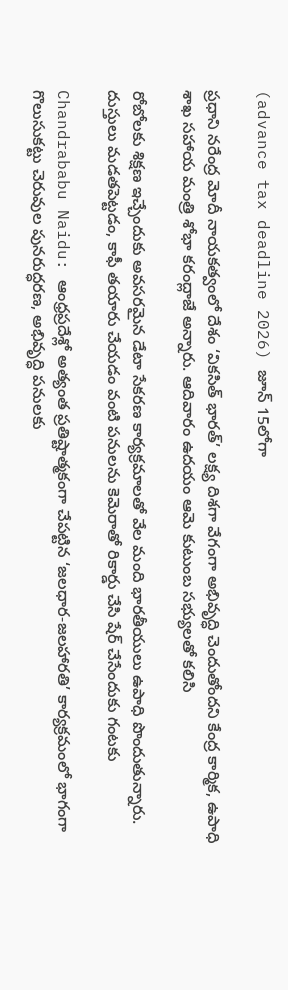(advance tax deadline 2026) జూన్ 15లోగా

ప్రధాని నరేంద్ర మోదీ నాయకత్వంలో దేశం ‘వికసిత్ భారత్’ లక్ష్య దిశగా వేగంగా అభివృద్ధి చెందుతోందని కేంద్ర కార్మిక, ఉపాధి శాఖ సహాయ మంత్రి శోభా కరంద్లాజే అన్నారు. ఆదివారం ఉదయం ఆమె కుటుంబ సభ్యులతో కలిసి

రోబోలకు శిక్షణ ఇచ్చేందుకు అవసరమైన డేటా సేకరణ కార్యక్రమాలతో వేల మంది భారతీయులు ఉపాధి పొందుతున్నారు. దుస్తులు మడతపెట్టడం, కాఫీ తయారు చేయడం వంటి పనులను కెమెరాతో రికార్డు చేసి షేర్ చేసేందుకు గంటకు

Chandrababu Naidu: ఆంధ్రప్రదేశ్లో అత్యంత ప్రతిష్టాత్మకంగా చేపట్టిన ‘జలధార-జలహారతి’ కార్యక్రమంలో భాగంగా గొలుసుకట్టు చెరువుల పునరుద్ధరణ, అభివృద్ధి పనులకు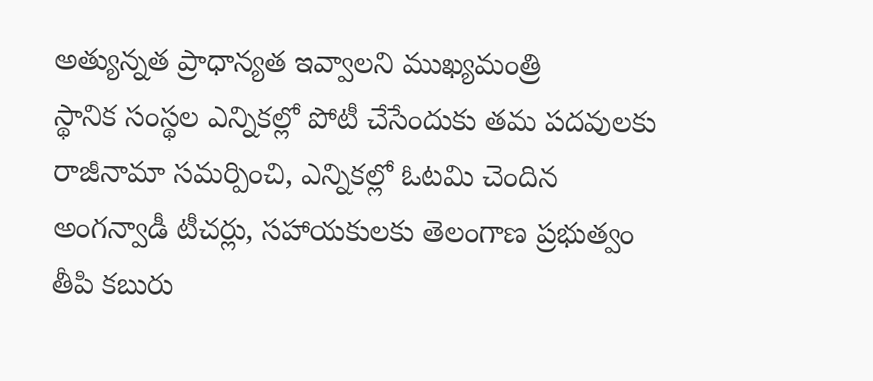అత్యున్నత ప్రాధాన్యత ఇవ్వాలని ముఖ్యమంత్రి
స్థానిక సంస్థల ఎన్నికల్లో పోటీ చేసేందుకు తమ పదవులకు రాజీనామా సమర్పించి, ఎన్నికల్లో ఓటమి చెందిన అంగన్వాడీ టీచర్లు, సహాయకులకు తెలంగాణ ప్రభుత్వం తీపి కబురు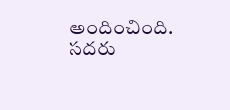అందించింది. సదరు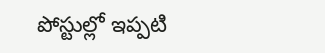పోస్టుల్లో ఇప్పటి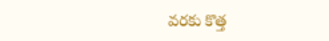వరకు కొత్త